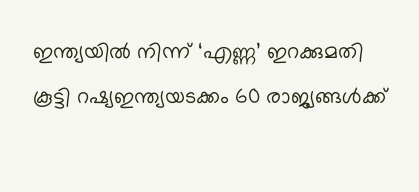ഇന്ത്യയിൽ നിന്ന് ‘എണ്ണ’ ഇറക്കുമതി കൂട്ടി റഷ്യഇന്ത്യയടക്കം 60 രാജ്യങ്ങൾക്ക്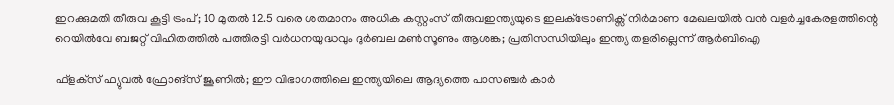ഇറക്കുമതി തീരുവ കൂട്ടി ട്രംപ്; 10 മുതൽ 12.5 വരെ ശതമാനം അധിക കസ്റ്റംസ് തീരുവഇന്ത്യയുടെ ഇലക്‌ട്രോണിക്സ് നിർമാണ മേഖലയിൽ വൻ വളർച്ചകേരളത്തിന്റെ റെയിൽവേ ബജറ്റ് വിഹിതത്തിൽ പത്തിരട്ടി വർധനയുദ്ധവും ദുർബല മൺസൂണും ആശങ്ക; പ്രതിസന്ധിയിലും ഇന്ത്യ തളരില്ലെന്ന് ആർബിഐ

ഫ്‌ളക്‌സ് ഫ്യുവല്‍ ഫ്രോങ്‌സ് ജൂണിൽ; ഈ വിഭാഗത്തിലെ ഇന്ത്യയിലെ ആദ്യത്തെ പാസഞ്ചര്‍ കാർ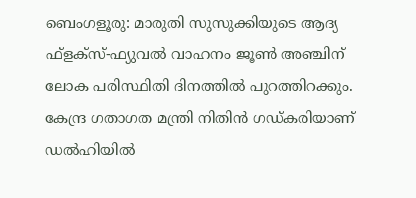ബെംഗളൂരു: മാരുതി സുസുക്കിയുടെ ആദ്യ ഫ്‌ളക്‌സ്-ഫ്യുവല്‍ വാഹനം ജൂണ്‍ അഞ്ചിന് ലോക പരിസ്ഥിതി ദിനത്തില്‍ പുറത്തിറക്കും. കേന്ദ്ര ഗതാഗത മന്ത്രി നിതിന്‍ ഗഡ്കരിയാണ് ഡല്‍ഹിയില്‍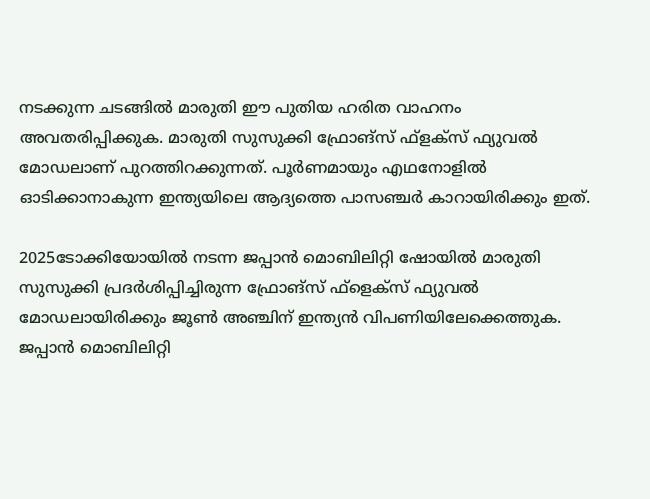നടക്കുന്ന ചടങ്ങില്‍ മാരുതി ഈ പുതിയ ഹരിത വാഹനം അവതരിപ്പിക്കുക. മാരുതി സുസുക്കി ഫ്രോങ്‌സ് ഫ്‌ളക്‌സ് ഫ്യുവല്‍ മോഡലാണ് പുറത്തിറക്കുന്നത്. പൂര്‍ണമായും എഥനോളില്‍ ഓടിക്കാനാകുന്ന ഇന്ത്യയിലെ ആദ്യത്തെ പാസഞ്ചര്‍ കാറായിരിക്കും ഇത്.

2025ടോക്കിയോയില്‍ നടന്ന ജപ്പാന്‍ മൊബിലിറ്റി ഷോയില്‍ മാരുതി സുസുക്കി പ്രദര്‍ശിപ്പിച്ചിരുന്ന ഫ്രോങ്‌സ് ഫ്‌ളെക്‌സ് ഫ്യുവല്‍ മോഡലായിരിക്കും ജൂണ്‍ അഞ്ചിന് ഇന്ത്യന്‍ വിപണിയിലേക്കെത്തുക. ജപ്പാന്‍ മൊബിലിറ്റി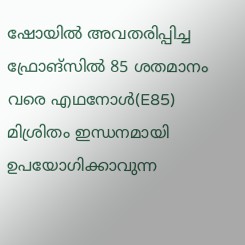ഷോയില്‍ അവതരിപ്പിച്ച ഫ്രോങ്‌സില്‍ 85 ശതമാനം വരെ എഥനോള്‍(E85) മിശ്രിതം ഇന്ധനമായി ഉപയോഗിക്കാവുന്ന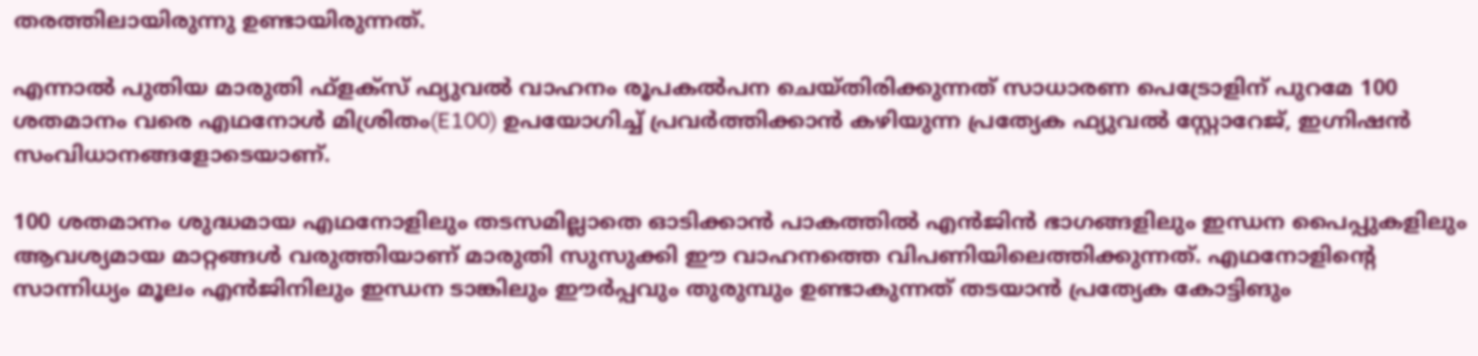തരത്തിലായിരുന്നു ഉണ്ടായിരുന്നത്.

എന്നാല്‍ പുതിയ മാരുതി ഫ്‌ളക്‌സ് ഫ്യുവല്‍ വാഹനം രൂപകല്‍പന ചെയ്തിരിക്കുന്നത് സാധാരണ പെട്രോളിന് പുറമേ 100 ശതമാനം വരെ എഥനോള്‍ മിശ്രിതം(E100) ഉപയോഗിച്ച് പ്രവര്‍ത്തിക്കാന്‍ കഴിയുന്ന പ്രത്യേക ഫ്യുവല്‍ സ്റ്റോറേജ്, ഇഗ്നിഷന്‍ സംവിധാനങ്ങളോടെയാണ്.

100 ശതമാനം ശുദ്ധമായ എഥനോളിലും തടസമില്ലാതെ ഓടിക്കാന്‍ പാകത്തില്‍ എന്‍ജിന്‍ ഭാഗങ്ങളിലും ഇന്ധന പൈപ്പുകളിലും ആവശ്യമായ മാറ്റങ്ങള്‍ വരുത്തിയാണ് മാരുതി സുസുക്കി ഈ വാഹനത്തെ വിപണിയിലെത്തിക്കുന്നത്. എഥനോളിന്റെ സാന്നിധ്യം മൂലം എന്‍ജിനിലും ഇന്ധന ടാങ്കിലും ഈര്‍പ്പവും തുരുമ്പും ഉണ്ടാകുന്നത് തടയാന്‍ പ്രത്യേക കോട്ടിങും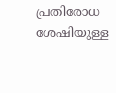പ്രതിരോധ ശേഷിയുള്ള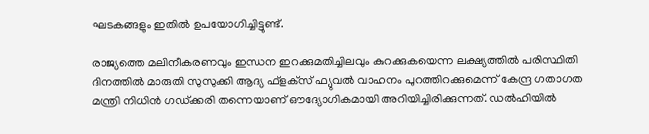ഘടകങ്ങളും ഇതില്‍ ഉപയോഗിച്ചിട്ടുണ്ട്.

രാജ്യത്തെ മലിനീകരണവും ഇന്ധന ഇറക്കുമതിച്ചിലവും കുറക്കുകയെന്ന ലക്ഷ്യത്തില്‍ പരിസ്ഥിതി ദിനത്തില്‍ മാരുതി സുസുക്കി ആദ്യ ഫ്‌ളക്‌സ് ഫ്യുവല്‍ വാഹനം പുറത്തിറക്കുമെന്ന് കേന്ദ്ര ഗതാഗത മന്ത്രി നിധിന്‍ ഗഡ്ക്കരി തന്നെയാണ് ഔദ്യോഗികമായി അറിയിച്ചിരിക്കുന്നത്. ഡല്‍ഹിയില്‍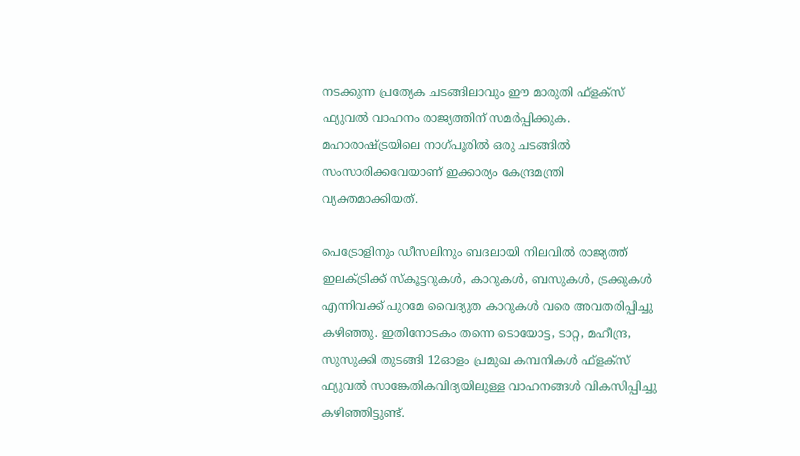നടക്കുന്ന പ്രത്യേക ചടങ്ങിലാവും ഈ മാരുതി ഫ്‌ളക്‌സ് ഫ്യുവല്‍ വാഹനം രാജ്യത്തിന് സമര്‍പ്പിക്കുക. മഹാരാഷ്ട്രയിലെ നാഗ്പൂരില്‍ ഒരു ചടങ്ങില്‍ സംസാരിക്കവേയാണ് ഇക്കാര്യം കേന്ദ്രമന്ത്രി വ്യക്തമാക്കിയത്.

പെട്രോളിനും ഡീസലിനും ബദലായി നിലവില്‍ രാജ്യത്ത് ഇലക്ട്രിക്ക് സ്‌കൂട്ടറുകള്‍, കാറുകള്‍, ബസുകള്‍, ട്രക്കുകള്‍ എന്നിവക്ക് പുറമേ വൈദ്യുത കാറുകള്‍ വരെ അവതരിപ്പിച്ചു കഴിഞ്ഞു. ഇതിനോടകം തന്നെ ടൊയോട്ട, ടാറ്റ, മഹീന്ദ്ര, സുസുക്കി തുടങ്ങി 12ഓളം പ്രമുഖ കമ്പനികള്‍ ഫ്‌ളക്‌സ് ഫ്യുവല്‍ സാങ്കേതികവിദ്യയിലുള്ള വാഹനങ്ങള്‍ വികസിപ്പിച്ചു കഴിഞ്ഞിട്ടുണ്ട്.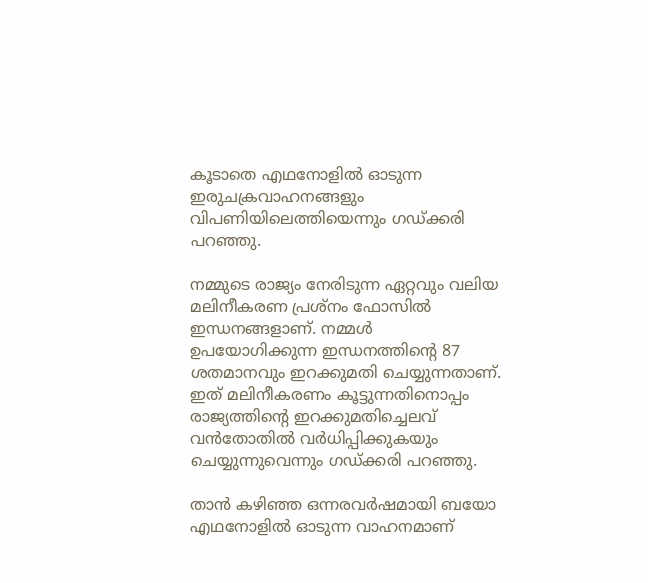കൂടാതെ എഥനോളില്‍ ഓടുന്ന ഇരുചക്രവാഹനങ്ങളും വിപണിയിലെത്തിയെന്നും ഗഡ്ക്കരി പറഞ്ഞു.

നമ്മുടെ രാജ്യം നേരിടുന്ന ഏറ്റവും വലിയ മലിനീകരണ പ്രശ്‌നം ഫോസില്‍ ഇന്ധനങ്ങളാണ്. നമ്മള്‍ ഉപയോഗിക്കുന്ന ഇന്ധനത്തിന്റെ 87 ശതമാനവും ഇറക്കുമതി ചെയ്യുന്നതാണ്. ഇത് മലിനീകരണം കൂട്ടുന്നതിനൊപ്പം രാജ്യത്തിന്റെ ഇറക്കുമതിച്ചെലവ് വന്‍തോതില്‍ വര്‍ധിപ്പിക്കുകയും ചെയ്യുന്നുവെന്നും ഗഡ്ക്കരി പറഞ്ഞു.

താന്‍ കഴിഞ്ഞ ഒന്നരവര്‍ഷമായി ബയോ എഥനോളില്‍ ഓടുന്ന വാഹനമാണ്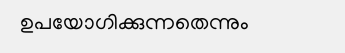ഉപയോഗിക്കുന്നതെന്നും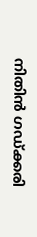നിതിന്‍ ഗഡ്ക്കരി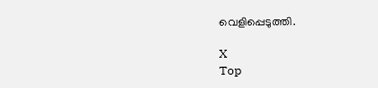വെളിപ്പെടുത്തി.

X
Top